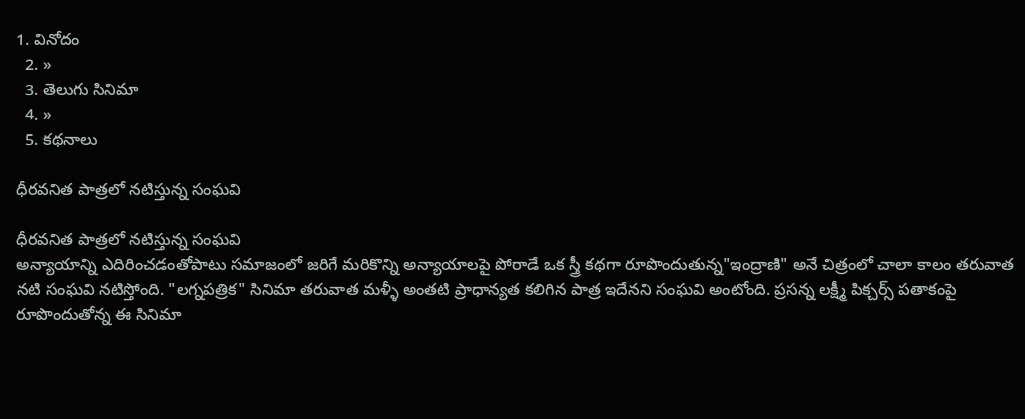1. వినోదం
  2. »
  3. తెలుగు సినిమా
  4. »
  5. కథనాలు

ధీరవనిత పాత్రలో నటిస్తున్న సంఘవి

ధీరవనిత పాత్రలో నటిస్తున్న సంఘవి
అన్యాయాన్ని ఎదిరించడంతోపాటు సమాజంలో జరిగే మరికొన్ని అన్యాయాలపై పోరాడే ఒక స్త్రీ కథగా రూపొందుతున్న"ఇంద్రాణి" అనే చిత్రంలో చాలా కాలం తరువాత నటి సంఘవి నటిస్తోంది. "లగ్నపత్రిక" సినిమా తరువాత మళ్ళీ అంతటి ప్రాధాన్యత కలిగిన పాత్ర ఇదేనని సంఘవి అంటోంది. ప్రసన్న లక్ష్మీ పిక్చర్స్ పతాకంపై రూపొందుతోన్న ఈ సినిమా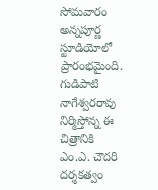సోమవారం అన్నపూర్ణ స్టూడియోలో ప్రారంభమైంది. గుడిపాటి నాగేశ్వరరావు నిర్మిస్తోన్న ఈ చిత్రానికి ఎం.ఎ. చౌదరి దర్శకత్వం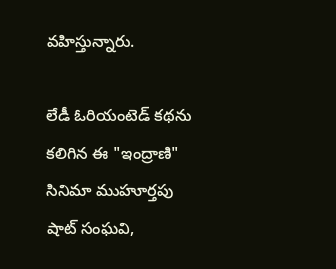వహిస్తున్నారు.

లేడీ ఓరియంటెడ్ కథను కలిగిన ఈ "ఇంద్రాణి" సినిమా ముహూర్తపు షాట్ సంఘవి,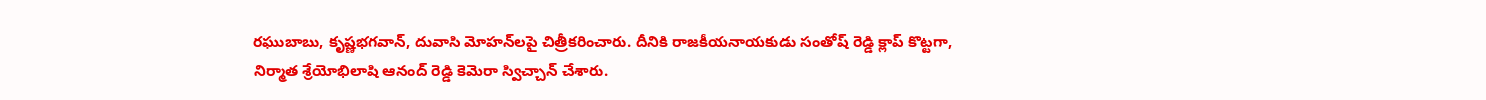రఘుబాబు, కృష్ణభగవాన్, దువాసి మోహన్‌లపై చిత్రీకరించారు. దీనికి రాజకీయనాయకుడు సంతోష్ రెడ్డి క్లాప్ కొట్టగా, నిర్మాత శ్రేయోభిలాషి ఆనంద్ రెడ్డి కెమెరా స్విచ్చాన్ చేశారు.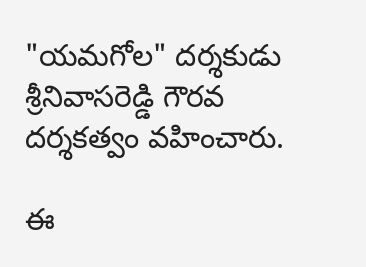"యమగోల" దర్శకుడు శ్రీనివాసరెడ్డి గౌరవ దర్శకత్వం వహించారు.

ఈ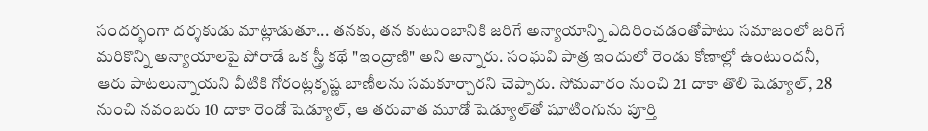సందర్భంగా దర్శకుడు మాట్లాడుతూ... తనకు, తన కుటుంబానికి జరిగే అన్యాయాన్ని ఎదిరించడంతోపాటు సమాజంలో జరిగే మరికొన్ని అన్యాయాలపై పోరాడే ఒక స్త్రీ కథే "ఇంద్రాణి" అని అన్నారు. సంఘవి పాత్ర ఇందులో రెండు కోణాల్లో ఉంటుందనీ, ఆరు పాటలున్నాయని వీటికి గోరంట్లకృష్ణ బాణీలను సమకూర్చారని చెప్పారు. సోమవారం నుంచి 21 దాకా తొలి షెడ్యూల్, 28 నుంచి నవంబరు 10 దాకా రెండో షెడ్యూల్, ఆ తరువాత మూడో షెడ్యూల్‌తో షూటింగును పూర్తి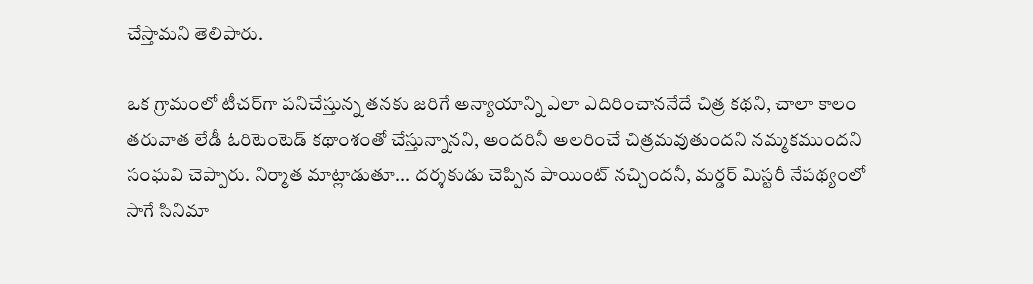చేస్తామని తెలిపారు.

ఒక గ్రామంలో టీచర్‌గా పనిచేస్తున్న తనకు జరిగే అన్యాయాన్ని ఎలా ఎదిరించాననేదే చిత్ర కథని, చాలా కాలం తరువాత లేడీ ఓరిటెంటెడ్ కథాంశంతో చేస్తున్నానని, అందరినీ అలరించే చిత్రమవుతుందని నమ్మకముందని సంఘవి చెప్పారు. నిర్మాత మాట్లాడుతూ... దర్శకుడు చెప్పిన పాయింట్ నచ్చిందనీ, మర్డర్ మిస్టరీ నేపథ్యంలో సాగే సినిమా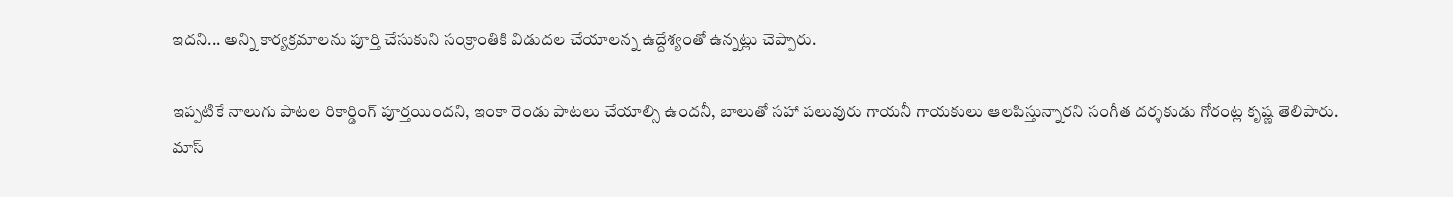ఇదని... అన్ని కార్యక్రమాలను పూర్తి చేసుకుని సంక్రాంతికి విడుదల చేయాలన్న ఉద్దేశ్యంతో ఉన్నట్లు చెప్పారు.

ఇప్పటికే నాలుగు పాటల రికార్డింగ్ పూర్తయిందని, ఇంకా రెండు పాటలు చేయాల్సి ఉందనీ, బాలుతో సహా పలువురు గాయనీ గాయకులు ఆలపిస్తున్నారని సంగీత దర్శకుడు గోరంట్ల కృష్ణ తెలిపారు. మాస్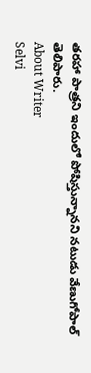తరహా పాత్రని ఇందులో పోషిస్తున్నానని నటుడు వేణుగోపాల్ తెలిపారు.
About Writer
Selvi